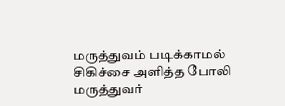மருத்துவம் படிக்காமல் சிகிச்சை அளித்த போலி மருத்துவர்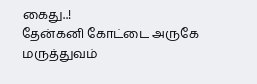கைது..!
தேன்கனி கோட்டை அருகே மருத்துவம்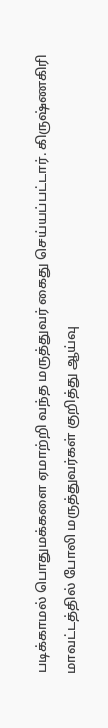படிக்காமல் பொதுமக்களை ஏமாற்றி வந்த மருத்துவர் கைது செய்யப்பட்டார். கிருஷ்ணகிரி மாவட்டத்தில் போலி மருத்துவர்கள் குறித்து ஆய்வு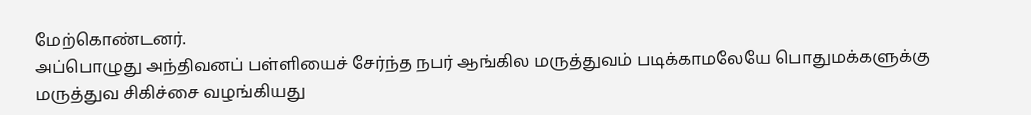மேற்கொண்டனர்.
அப்பொழுது அந்திவனப் பள்ளியைச் சேர்ந்த நபர் ஆங்கில மருத்துவம் படிக்காமலேயே பொதுமக்களுக்கு மருத்துவ சிகிச்சை வழங்கியது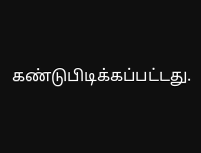கண்டுபிடிக்கப்பட்டது.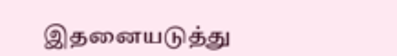இதனையடுத்து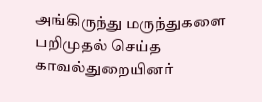அங்கிருந்து மருந்துகளை பறிமுதல் செய்த காவல்துறையினர்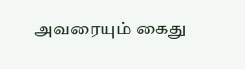அவரையும் கைது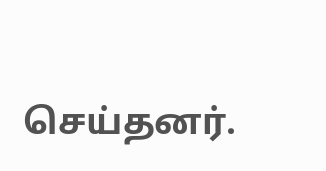செய்தனர்.